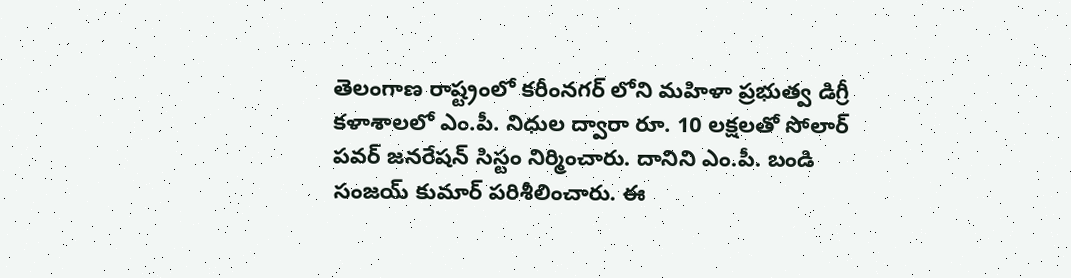తెలంగాణ రాష్ట్రంలో కరీంనగర్ లోని మహిళా ప్రభుత్వ డిగ్రీ కళాశాలలో ఎం.పీ. నిధుల ద్వారా రూ. 10 లక్షలతో సోలార్ పవర్ జనరేషన్ సిస్టం నిర్మించారు. దానిని ఎం.పీ. బండి సంజయ్ కుమార్ పరిశీలించారు. ఈ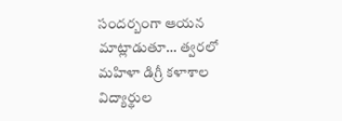సందర్బంగా ఆయన మాట్లాడుతూ… త్వరలో మహిళా డిగ్రీ కళాశాల విద్యార్థుల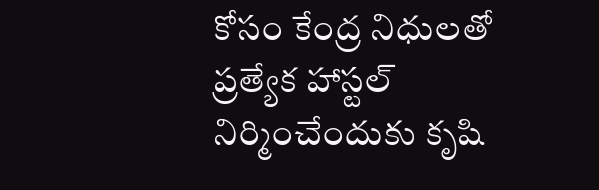కోసం కేంద్ర నిధులతో ప్రత్యేక హాస్టల్ నిర్మించేందుకు కృషి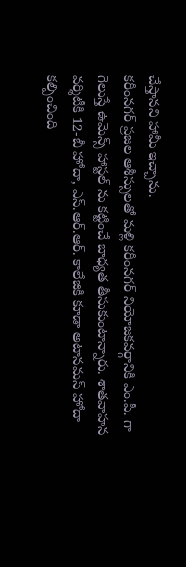చేస్తానని హామీ ఇచ్చాను.
కరీంనగర్ ప్రజల ఆశీస్సులతో మళ్లి కరీంనగర్ నియోజకవర్గానికి ఎం.పీ. గా గెలుస్తే ఉమెన్స్ హాస్టల్ ను కట్టించే బాధ్యత తీసుకుంటాన్నారు. శాతవాహన వర్శిటీకి 12-బీ హోదా, ఎస్.ఆర్.ఆర్. కాలేజికి కూడా అటానమస్ హోదా కల్పించింది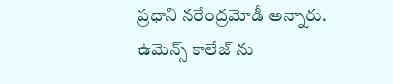ప్రధాని నరేంద్రమోడీ అన్నారు. ఉమెన్స్ కాలేజ్ ను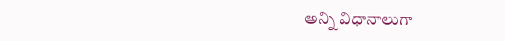అన్ని విధానాలుగా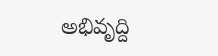అభివృద్ది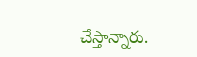చేస్తాన్నారు.